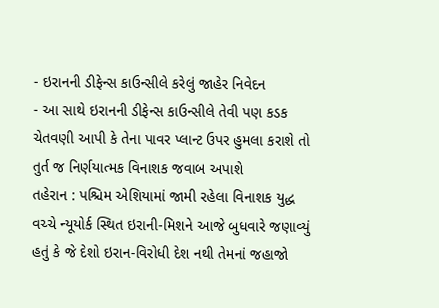- ઇરાનની ડીફેન્સ કાઉન્સીલે કરેલું જાહેર નિવેદન
- આ સાથે ઇરાનની ડીફેન્સ કાઉન્સીલે તેવી પણ કડક ચેતવણી આપી કે તેના પાવર પ્લાન્ટ ઉપર હુમલા કરાશે તો તુર્ત જ નિર્ણયાત્મક વિનાશક જવાબ અપાશે
તહેરાન : પશ્ચિમ એશિયામાં જામી રહેલા વિનાશક યુદ્ધ વચ્ચે ન્યૂયોર્ક સ્થિત ઇરાની-મિશને આજે બુધવારે જણાવ્યું હતું કે જે દેશો ઇરાન-વિરોધી દેશ નથી તેમનાં જહાજો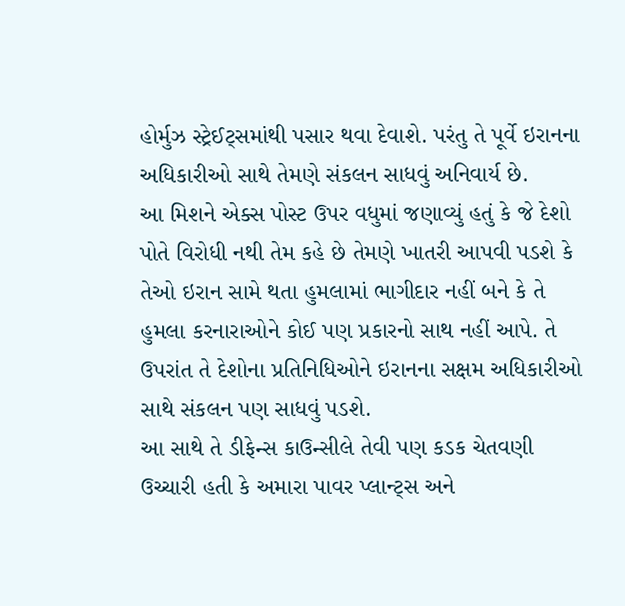હોર્મુઝ સ્ટ્રેઈટ્સમાંથી પસાર થવા દેવાશે. પરંતુ તે પૂર્વે ઇરાનના અધિકારીઓ સાથે તેમણે સંકલન સાધવું અનિવાર્ય છે.
આ મિશને એક્સ પોસ્ટ ઉપર વધુમાં જણાવ્યું હતું કે જે દેશો પોતે વિરોધી નથી તેમ કહે છે તેમણે ખાતરી આપવી પડશે કે તેઓ ઇરાન સામે થતા હુમલામાં ભાગીદાર નહીં બને કે તે હુમલા કરનારાઓને કોઈ પણ પ્રકારનો સાથ નહીં આપે. તે ઉપરાંત તે દેશોના પ્રતિનિધિઓને ઇરાનના સક્ષમ અધિકારીઓ સાથે સંકલન પણ સાધવું પડશે.
આ સાથે તે ડીફેન્સ કાઉન્સીલે તેવી પણ કડક ચેતવણી ઉચ્ચારી હતી કે અમારા પાવર પ્લાન્ટ્સ અને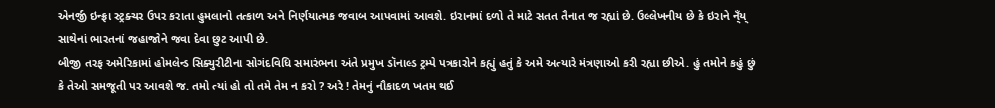એનર્જી ઇન્ફ્રા સ્ટ્રક્ચર ઉપર કરાતા હુમલાનો તત્કાળ અને નિર્ણયાત્મક જવાબ આપવામાં આવશે. ઇરાનમાં દળો તે માટે સતત તૈનાત જ રહ્યાં છે. ઉલ્લેખનીય છે કે ઇરાને ન્ઁય્ સાથેનાં ભારતનાં જહાજોને જવા દેવા છુટ આપી છે.
બીજી તરફ અમેરિકામાં હોમલેન્ડ સિક્યુરીટીના સોગંદવિધિ સમારંભના અંતે પ્રમુખ ડૉનાલ્ડ ટ્રમ્પે પત્રકારોને કહ્યું હતું કે અમે અત્યારે મંત્રણાઓ કરી રહ્યા છીએ. હું તમોને કહું છું કે તેઓ સમજૂતી પર આવશે જ. તમો ત્યાં હો તો તમે તેમ ન કરો ? અરે ! તેમનું નૌકાદળ ખતમ થઈ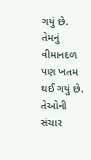ગયું છે. તેમનું વીમાનદળ પણ ખતમ થઈ ગયું છે. તેઓની સંચાર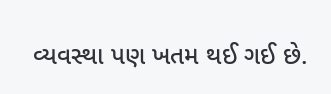વ્યવસ્થા પણ ખતમ થઈ ગઈ છે.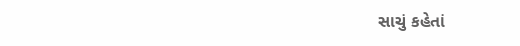સાચું કહેતાં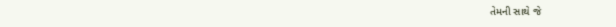તેમની સાથે જે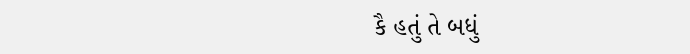કૈ હતું તે બધું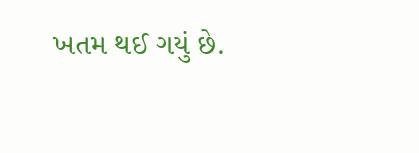ખતમ થઈ ગયું છે.